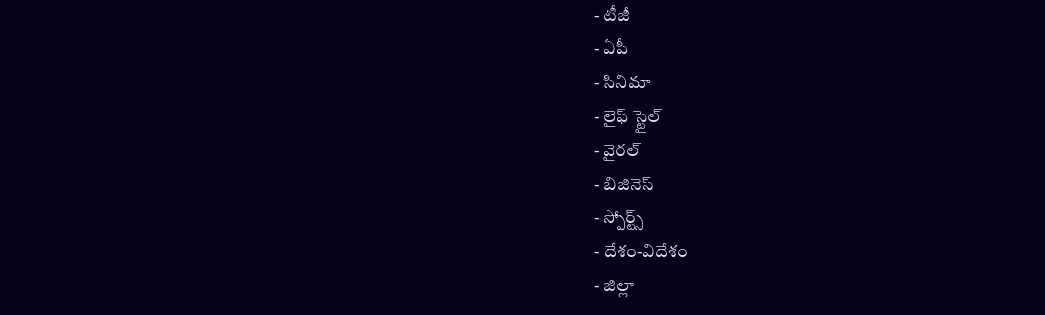- టీజీ
- ఏపీ
- సినిమా
- లైఫ్ స్టైల్
- వైరల్
- బిజినెస్
- స్పోర్ట్స్
- దేశం-విదేశం
- జిల్లా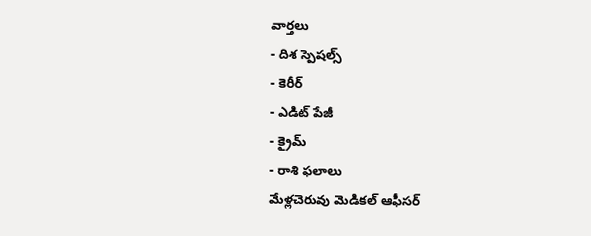వార్తలు
- దిశ స్పెషల్స్
- కెరీర్
- ఎడిట్ పేజీ
- క్రైమ్
- రాశి ఫలాలు
మేళ్లచెరువు మెడికల్ ఆఫీసర్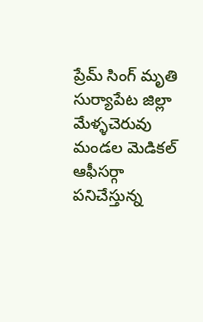ప్రేమ్ సింగ్ మృతి
సుర్యాపేట జిల్లా మేళ్ళచెరువు మండల మెడికల్ ఆఫీసర్గా పనిచేస్తున్న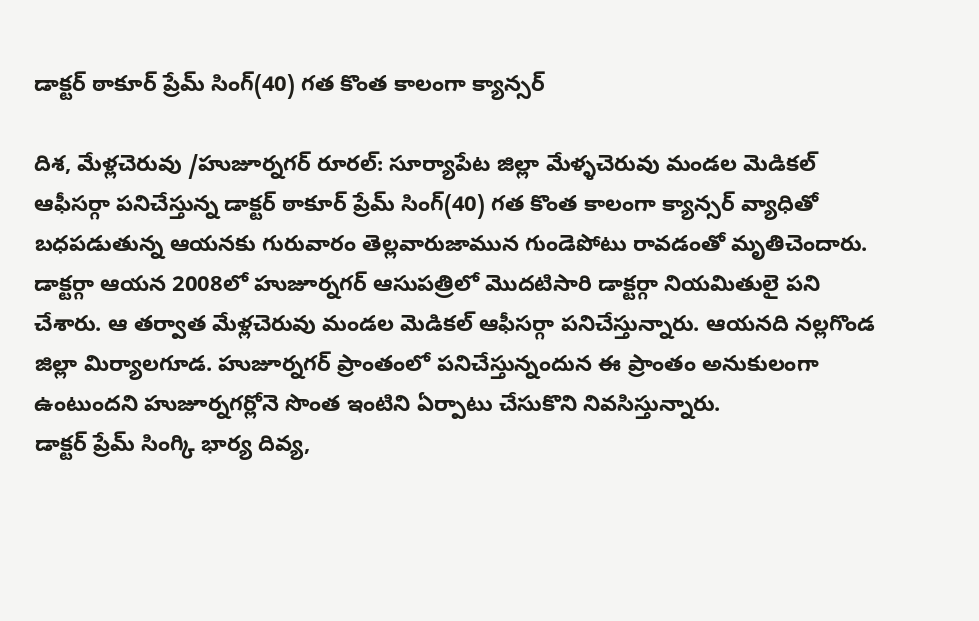డాక్టర్ ఠాకూర్ ప్రేమ్ సింగ్(40) గత కొంత కాలంగా క్యాన్సర్

దిశ, మేళ్లచెరువు /హుజూర్నగర్ రూరల్: సూర్యాపేట జిల్లా మేళ్ళచెరువు మండల మెడికల్ ఆఫీసర్గా పనిచేస్తున్న డాక్టర్ ఠాకూర్ ప్రేమ్ సింగ్(40) గత కొంత కాలంగా క్యాన్సర్ వ్యాధితో బధపడుతున్న ఆయనకు గురువారం తెల్లవారుజామున గుండెపోటు రావడంతో మృతిచెందారు. డాక్టర్గా ఆయన 2008లో హుజూర్నగర్ ఆసుపత్రిలో మొదటిసారి డాక్టర్గా నియమితులై పని చేశారు. ఆ తర్వాత మేళ్లచెరువు మండల మెడికల్ ఆఫీసర్గా పనిచేస్తున్నారు. ఆయనది నల్లగొండ జిల్లా మిర్యాలగూడ. హుజూర్నగర్ ప్రాంతంలో పనిచేస్తున్నందున ఈ ప్రాంతం అనుకులంగా ఉంటుందని హుజూర్నగర్లోనె సొంత ఇంటిని ఏర్పాటు చేసుకొని నివసిస్తున్నారు.
డాక్టర్ ప్రేమ్ సింగ్కి భార్య దివ్య,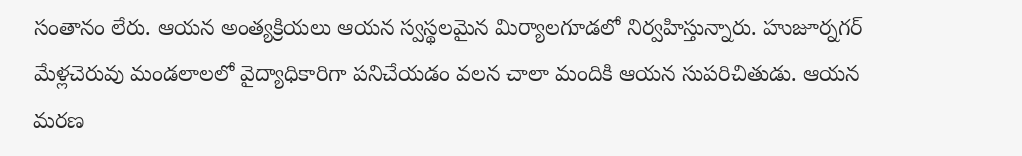సంతానం లేరు. ఆయన అంత్యక్రియలు ఆయన స్వస్థలమైన మిర్యాలగూడలో నిర్వహిస్తున్నారు. హుజూర్నగర్ మేళ్లచెరువు మండలాలలో వైద్యాధికారిగా పనిచేయడం వలన చాలా మందికి ఆయన సుపరిచితుడు. ఆయన మరణ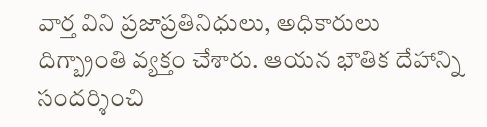వార్త విని ప్రజాప్రతినిధులు, అధికారులు దిగ్బ్రాంతి వ్యక్తం చేశారు. ఆయన భౌతిక దేహాన్ని సందర్శించి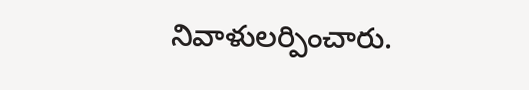నివాళులర్పించారు.